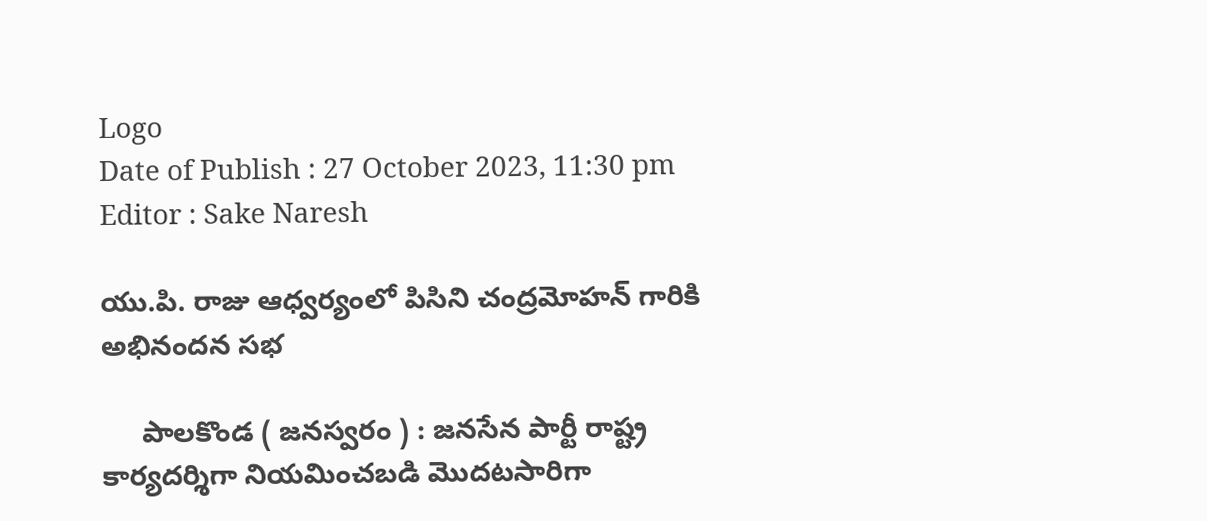Logo
Date of Publish : 27 October 2023, 11:30 pm
Editor : Sake Naresh

యు.పి. రాజు ఆధ్వర్యంలో పిసిని చంద్రమోహన్ గారికి అభినందన సభ

     పాలకొండ ( జనస్వరం ) : జనసేన పార్టీ రాష్ట్ర కార్యదర్శిగా నియమించబడి మొదటసారిగా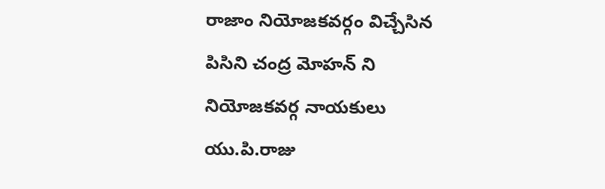రాజాం నియోజకవర్గం విచ్చేసిన పిసిని చంద్ర మోహన్ ని నియోజకవర్గ నాయకులు యు.పి.రాజు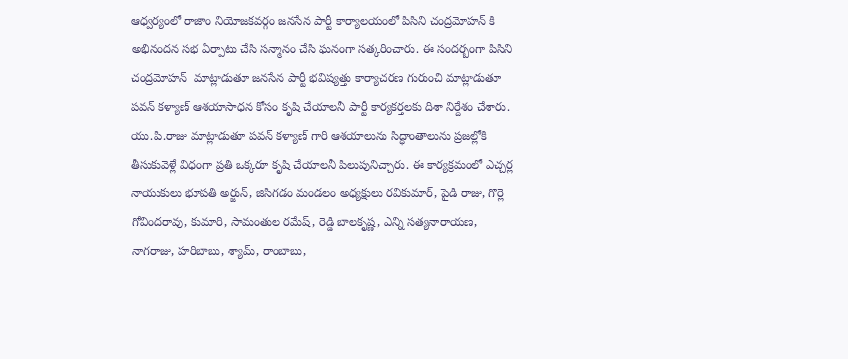ఆధ్వర్యంలో రాజాం నియోజకవర్గం జనసేన పార్టీ కార్యాలయంలో పిసిని చంద్రమోహన్ కి అభినందన సభ ఏర్పాటు చేసి సన్మానం చేసి ఘనంగా సత్కరించారు. ఈ సందర్బంగా పిసిని చంద్రమోహన్  మాట్లాడుతూ జనసేన పార్టీ భవిష్యత్తు కార్యాచరణ గురుంచి మాట్లాడుతూ పవన్ కళ్యాణ్ ఆశయాసాధన కోసం కృషి చేయాలనీ పార్టీ కార్యకర్తలకు దిశా నిర్దేశం చేశారు. యు.పి.రాజు మాట్లాడుతూ పవన్ కళ్యాణ్ గారి ఆశయాలును సిద్ధాంతాలును ప్రజల్లోకి తీసుకువెళ్లే విధంగా ప్రతి ఒక్కరూ కృషి చేయాలనీ పిలుపునిచ్చారు. ఈ కార్యక్రమంలో ఎచ్చర్ల నాయుకులు భూపతి అర్జున్, జిసిగడం మండలం అధ్యక్షులు రవికుమార్, పైడి రాజు, గొర్లె గోవిందరావు, కుమారి, సామంతుల రమేష్, రెడ్డి బాలకృష్ణ, ఎన్ని సత్యనారాయణ, నాగరాజు, హరిబాబు, శ్యామ్, రాంబాబు,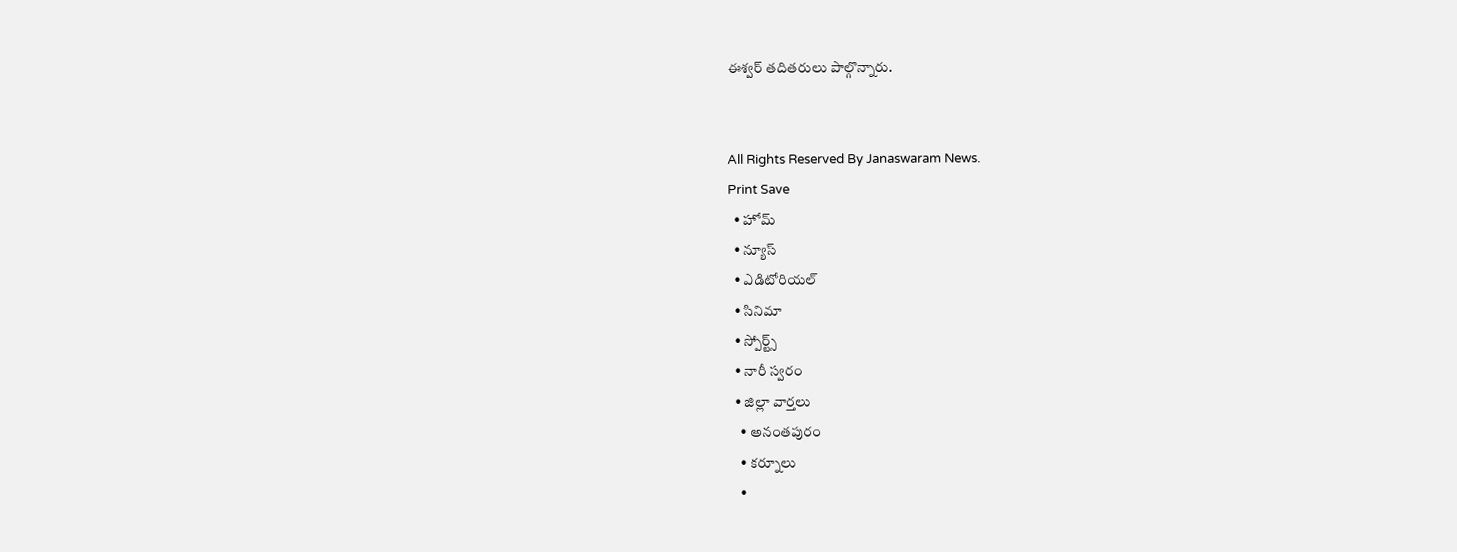ఈశ్వర్ తదితరులు పాల్గొన్నారు.


All Rights Reserved By Janaswaram News.
Print Save
  • హోమ్
  • న్యూస్
  • ఎడిటోరియల్
  • సినిమా
  • స్పోర్ట్స్
  • నారీ స్వరం
  • జిల్లా వార్తలు
    • అనంతపురం
    • కర్నూలు
    •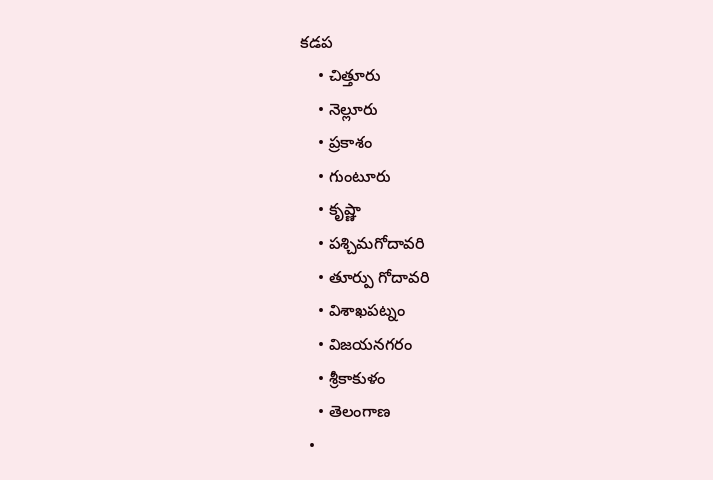కడప
    • చిత్తూరు
    • నెల్లూరు
    • ప్రకాశం
    • గుంటూరు
    • కృష్ణా
    • పశ్చిమగోదావరి
    • తూర్పు గోదావరి
    • విశాఖపట్నం
    • విజయనగరం
    • శ్రీకాకుళం
    • తెలంగాణ
  •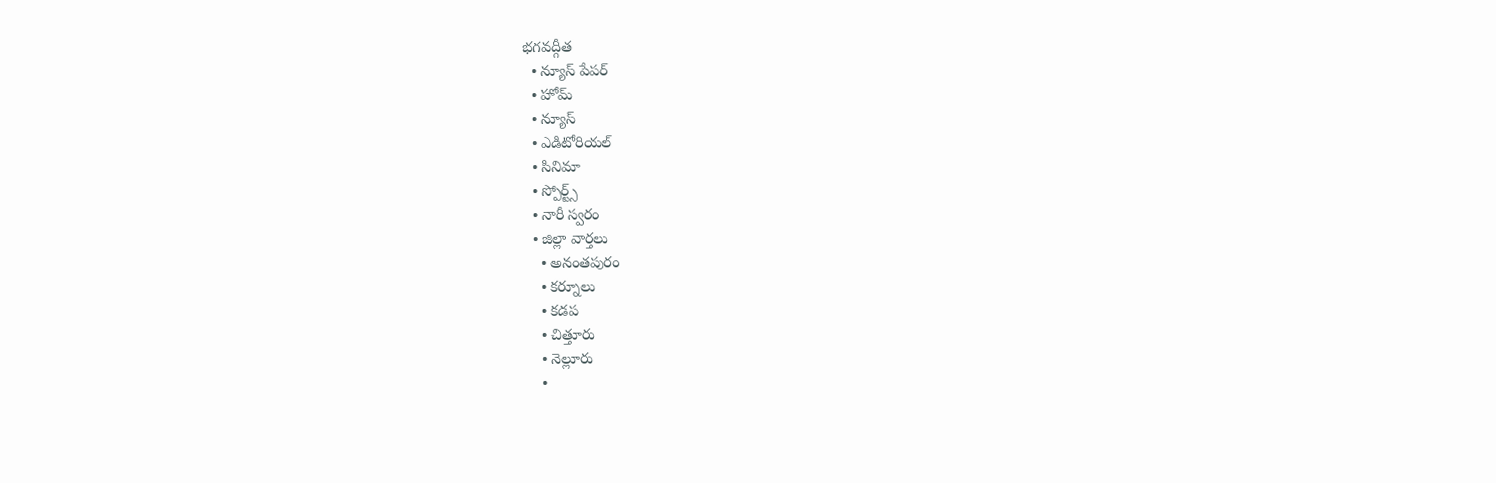భగవద్గీత
  • న్యూస్ పేపర్
  • హోమ్
  • న్యూస్
  • ఎడిటోరియల్
  • సినిమా
  • స్పోర్ట్స్
  • నారీ స్వరం
  • జిల్లా వార్తలు
    • అనంతపురం
    • కర్నూలు
    • కడప
    • చిత్తూరు
    • నెల్లూరు
    •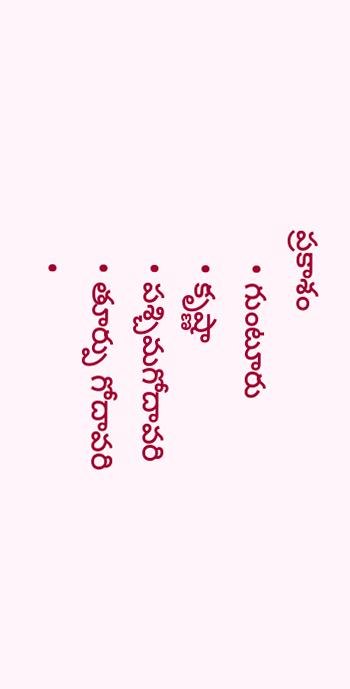ప్రకాశం
    • గుంటూరు
    • కృష్ణా
    • పశ్చిమగోదావరి
    • తూర్పు గోదావరి
    •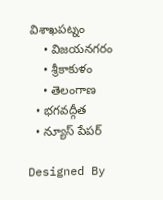విశాఖపట్నం
    • విజయనగరం
    • శ్రీకాకుళం
    • తెలంగాణ
  • భగవద్గీత
  • న్యూస్ పేపర్

Designed By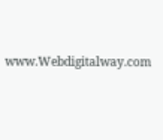www.Webdigitalway.com